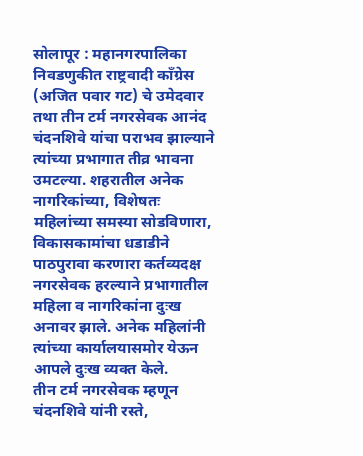सोलापूर : महानगरपालिका निवडणुकीत राष्ट्रवादी काँग्रेस (अजित पवार गट) चे उमेदवार तथा तीन टर्म नगरसेवक आनंद चंदनशिवे यांचा पराभव झाल्याने त्यांच्या प्रभागात तीव्र भावना उमटल्या. शहरातील अनेक नागरिकांच्या, विशेषतः महिलांच्या समस्या सोडविणारा, विकासकामांचा धडाडीने पाठपुरावा करणारा कर्तव्यदक्ष नगरसेवक हरल्याने प्रभागातील महिला व नागरिकांना दुःख अनावर झाले. अनेक महिलांनी त्यांच्या कार्यालयासमोर येऊन आपले दुःख व्यक्त केले.
तीन टर्म नगरसेवक म्हणून चंदनशिवे यांनी रस्ते,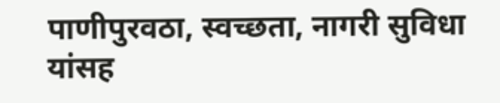पाणीपुरवठा, स्वच्छता, नागरी सुविधा यांसह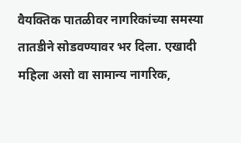वैयक्तिक पातळीवर नागरिकांच्या समस्या तातडीने सोडवण्यावर भर दिला. एखादी महिला असो वा सामान्य नागरिक,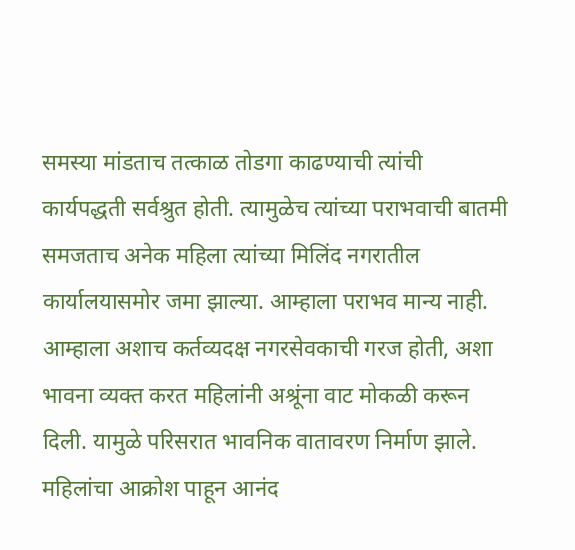समस्या मांडताच तत्काळ तोडगा काढण्याची त्यांची कार्यपद्धती सर्वश्रुत होती. त्यामुळेच त्यांच्या पराभवाची बातमी समजताच अनेक महिला त्यांच्या मिलिंद नगरातील कार्यालयासमोर जमा झाल्या. आम्हाला पराभव मान्य नाही. आम्हाला अशाच कर्तव्यदक्ष नगरसेवकाची गरज होती, अशा भावना व्यक्त करत महिलांनी अश्रूंना वाट मोकळी करून दिली. यामुळे परिसरात भावनिक वातावरण निर्माण झाले.
महिलांचा आक्रोश पाहून आनंद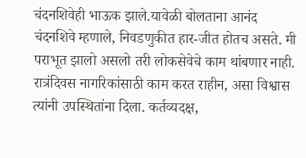चंदनशिवेही भाऊक झाले.यावेळी बोलताना आनंद चंदनशिवे म्हणाले, निवडणुकीत हार-जीत होतच असते. मी पराभूत झालो असलो तरी लोकसेवेचे काम थांबणार नाही. रात्रंदिवस नागरिकांसाठी काम करत राहीन, असा विश्वास त्यांनी उपस्थितांना दिला. कर्तव्यदक्ष,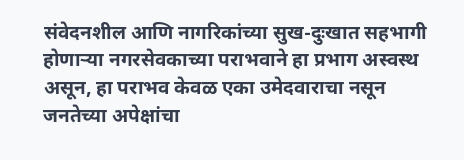संवेदनशील आणि नागरिकांच्या सुख-दुःखात सहभागी होणाऱ्या नगरसेवकाच्या पराभवाने हा प्रभाग अस्वस्थ असून, हा पराभव केवळ एका उमेदवाराचा नसून जनतेच्या अपेक्षांचा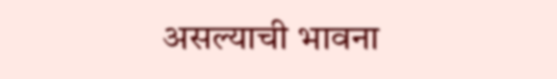असल्याची भावना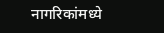नागरिकांमध्ये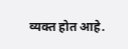व्यक्त होत आहे.